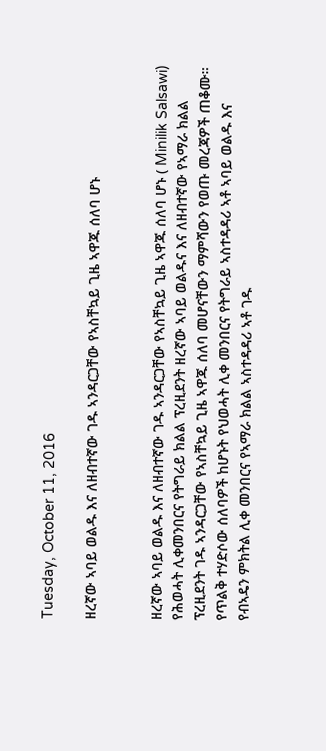Tuesday, October 11, 2016

ዘረኛው ኣባይ ወልዱ እና ለዘብተኛው ገዱ ኣንዳርጋቸው የኣስቸኳይ ጊዜ ኣዋጁ ሰለባ ሆኑ


ዘረኛው ኣባይ ወልዱ እና ለዘብተኛው ገዱ ኣንዳርጋቸው የኣስቸኳይ ጊዜ ኣዋጁ ሰለባ ሆኑ ( Minilik Salsawi)
የሕወሓት ሊቀመንበርና የትግራይ ክልል ፕረዚደንት ዘረኛው ኣባይ ወልዱና እና ለዘብተኛው የኣማራ ክልል ፕረዚደንት ገዱ ኣንዳርጋቸው የኣስቸኳይ ጊዜ ኣዋጁ ሰለባ መሆናቸውን ማምሻውን የወጡ መረጃዎች ጠቆሙ።
የጥልቅ ተሃድሶው ሰለባዎች ከሆኑት የህወሓት ሊቀ መንበርና የትግራይ ኣስተዳዳሪ ኣቶ ኣባይ ወልዱ እና የብኣዴን ምክትል ሊቀ መንበርና የኣማራ ክልል ኣስተዳዳሪ ኣቶ ገዱ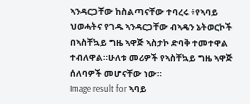ኣንዳርጋቸው ከስልጣናቸው ተባረሩ ፥የኣባይ ህወሓትና የገዱ ኣንዳርጋቸው ብኣዴን ኔትወርኮች በኣስቸኳይ ግዜ ኣዋጅ ኣስታኮ ድባቅ ተመተዋል ተብለዋል።ሁለቱ መሪዎች የኣስቸኳይ ግዜ ኣዋጅ ሰለባዎች መሆናቸው ነው።
Image result for ኣባይ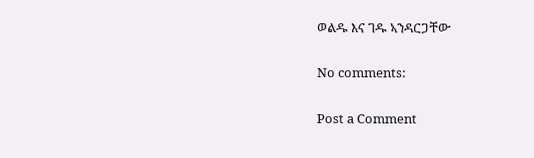ወልዱ እና ገዱ ኣንዳርጋቸው

No comments:

Post a Comment